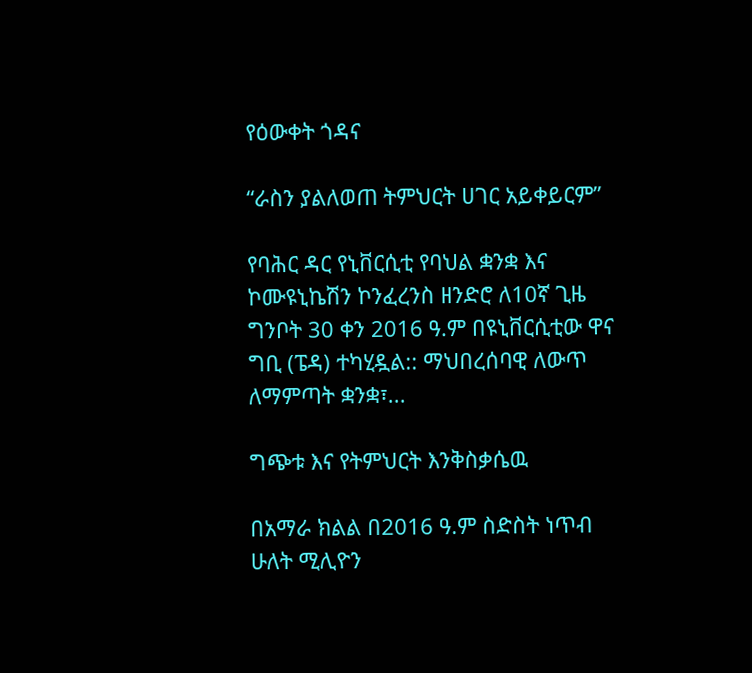የዕውቀት ጎዳና

“ራስን ያልለወጠ ትምህርት ሀገር አይቀይርም”

የባሕር ዳር የኒቨርሲቲ የባህል ቋንቋ እና ኮሙዩኒኬሽን ኮንፈረንስ ዘንድሮ ለ10ኛ ጊዜ ግንቦት 30 ቀን 2016 ዓ.ም በዩኒቨርሲቲው ዋና ግቢ (ፔዳ) ተካሂዷል:: ማህበረሰባዊ ለውጥ ለማምጣት ቋንቋ፣...

ግጭቱ እና የትምህርት እንቅስቃሴዉ

በአማራ ክልል በ2016 ዓ.ም ስድስት ነጥብ ሁለት ሚሊዮን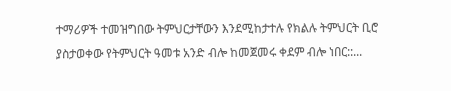ተማሪዎች ተመዝግበው ትምህርታቸውን እንደሚከታተሉ የክልሉ ትምህርት ቢሮ ያስታወቀው የትምህርት ዓመቱ አንድ ብሎ ከመጀመሩ ቀደም ብሎ ነበር::...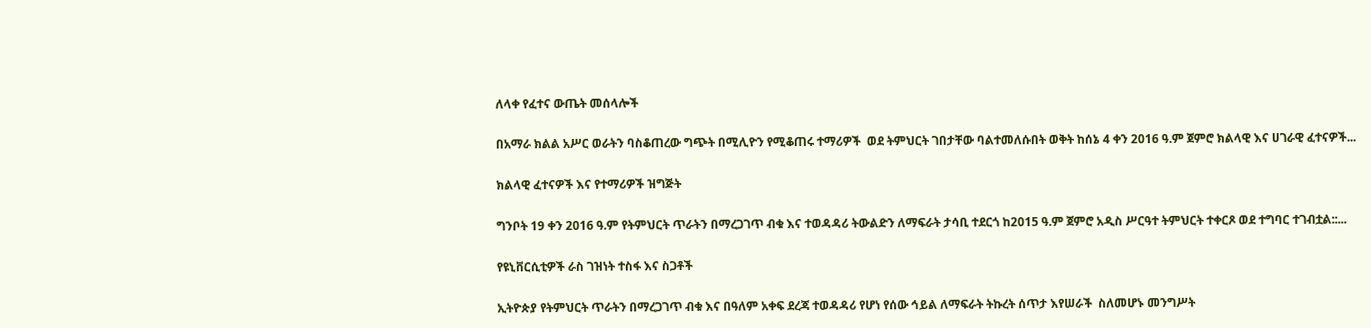ለላቀ የፈተና ውጤት መሰላሎች

በአማራ ክልል አሥር ወራትን ባስቆጠረው ግጭት በሚሊዮን የሚቆጠሩ ተማሪዎች  ወደ ትምህርት ገበታቸው ባልተመለሱበት ወቅት ከሰኔ 4 ቀን 2016 ዓ.ም ጀምሮ ክልላዊ እና ሀገራዊ ፈተናዎች...

ክልላዊ ፈተናዎች እና የተማሪዎች ዝግጅት

ግንቦት 19 ቀን 2016 ዓ.ም የትምህርት ጥራትን በማረጋገጥ ብቁ እና ተወዳዳሪ ትውልድን ለማፍራት ታሳቢ ተደርጎ ከ2015 ዓ.ም ጀምሮ አዲስ ሥርዓተ ትምህርት ተቀርጾ ወደ ተግባር ተገብቷል::...

የዩኒቨርሲቲዎች ራስ ገዝነት ተስፋ እና ስጋቶች

ኢትዮጵያ የትምህርት ጥራትን በማረጋገጥ ብቁ እና በዓለም አቀፍ ደረጃ ተወዳዳሪ የሆነ የሰው ኅይል ለማፍራት ትኩረት ሰጥታ እየሠራች  ስለመሆኑ መንግሥት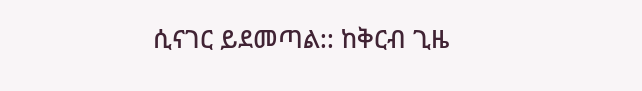ሲናገር ይደመጣል:: ከቅርብ ጊዜ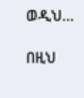ወዲህ...

በዚህ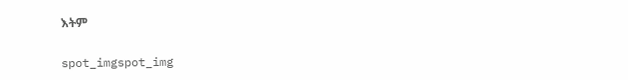እትም

spot_imgspot_img